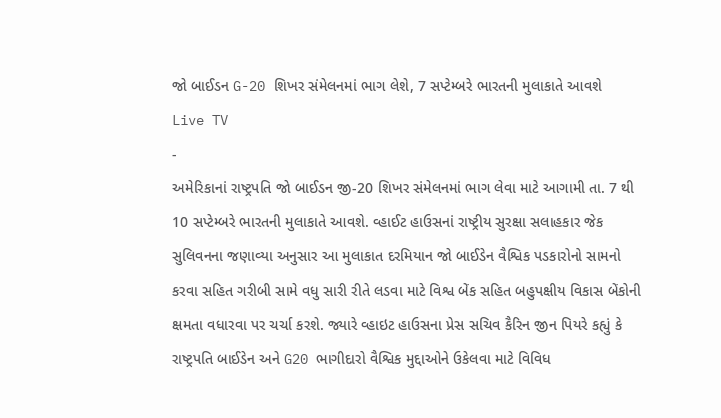જો બાઈડન G-20 શિખર સંમેલનમાં ભાગ લેશે, 7 સપ્ટેમ્બરે ભારતની મુલાકાતે આવશે
Live TV
-
અમેરિકાનાં રાષ્ટ્રપતિ જો બાઈડન જી-20 શિખર સંમેલનમાં ભાગ લેવા માટે આગામી તા. 7 થી 10 સપ્ટેમ્બરે ભારતની મુલાકાતે આવશે. વ્હાઈટ હાઉસનાં રાષ્ટ્રીય સુરક્ષા સલાહકાર જેક સુલિવનના જણાવ્યા અનુસાર આ મુલાકાત દરમિયાન જો બાઈડેન વૈશ્વિક પડકારોનો સામનો કરવા સહિત ગરીબી સામે વધુ સારી રીતે લડવા માટે વિશ્વ બેંક સહિત બહુપક્ષીય વિકાસ બેંકોની ક્ષમતા વધારવા પર ચર્ચા કરશે. જ્યારે વ્હાઇટ હાઉસના પ્રેસ સચિવ કૈરિન જીન પિયરે કહ્યું કે રાષ્ટ્રપતિ બાઈડેન અને G20 ભાગીદારો વૈશ્વિક મુદ્દાઓને ઉકેલવા માટે વિવિધ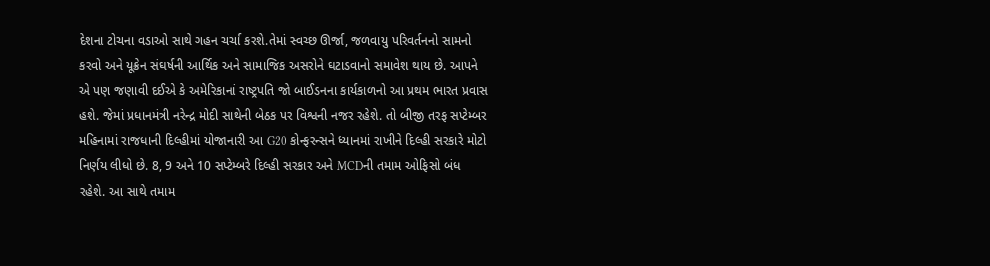દેશના ટોચના વડાઓ સાથે ગહન ચર્ચા કરશે.તેમાં સ્વચ્છ ઊર્જા, જળવાયુ પરિવર્તનનો સામનો કરવો અને યૂક્રેન સંઘર્ષની આર્થિક અને સામાજિક અસરોને ઘટાડવાનો સમાવેશ થાય છે. આપને એ પણ જણાવી દઈએ કે અમેરિકાનાં રાષ્ટ્રપતિ જો બાઈડનના કાર્યકાળનો આ પ્રથમ ભારત પ્રવાસ હશે. જેમાં પ્રધાનમંત્રી નરેન્દ્ર મોદી સાથેની બેઠક પર વિશ્વની નજર રહેશે. તો બીજી તરફ સપ્ટેમ્બર મહિનામાં રાજધાની દિલ્હીમાં યોજાનારી આ G20 કોન્ફરન્સને ધ્યાનમાં રાખીને દિલ્હી સરકારે મોટો નિર્ણય લીધો છે. 8, 9 અને 10 સપ્ટેમ્બરે દિલ્હી સરકાર અને MCDની તમામ ઓફિસો બંધ રહેશે. આ સાથે તમામ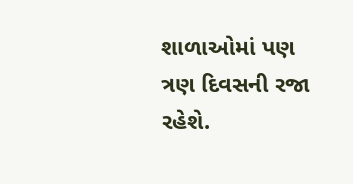શાળાઓમાં પણ ત્રણ દિવસની રજા રહેશે.